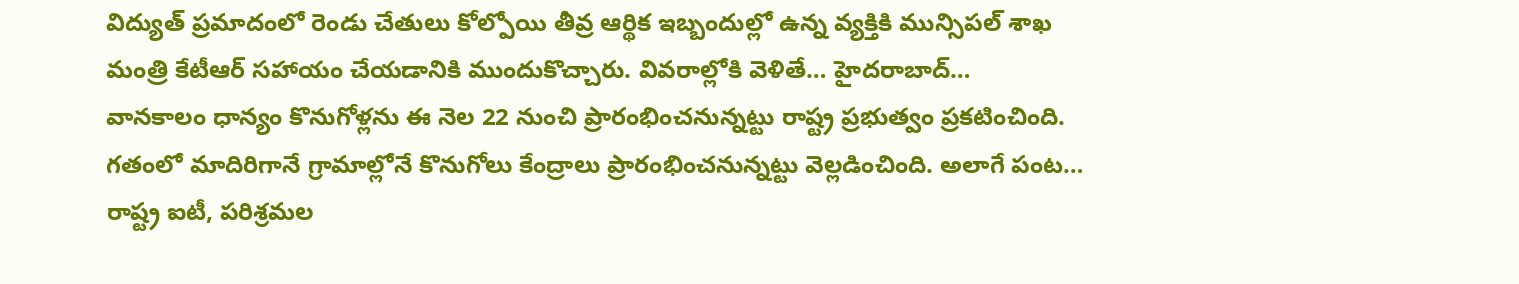విద్యుత్ ప్రమాదంలో రెండు చేతులు కోల్పోయి తీవ్ర ఆర్థిక ఇబ్బందుల్లో ఉన్న వ్యక్తికి మున్సిపల్ శాఖ మంత్రి కేటీఆర్ సహాయం చేయడానికి ముందుకొచ్చారు. వివరాల్లోకి వెళితే… హైదరాబాద్…
వానకాలం ధాన్యం కొనుగోళ్లను ఈ నెల 22 నుంచి ప్రారంభించనున్నట్టు రాష్ట్ర ప్రభుత్వం ప్రకటించింది. గతంలో మాదిరిగానే గ్రామాల్లోనే కొనుగోలు కేంద్రాలు ప్రారంభించనున్నట్టు వెల్లడించింది. అలాగే పంట…
రాష్ట్ర ఐటీ, పరిశ్రమల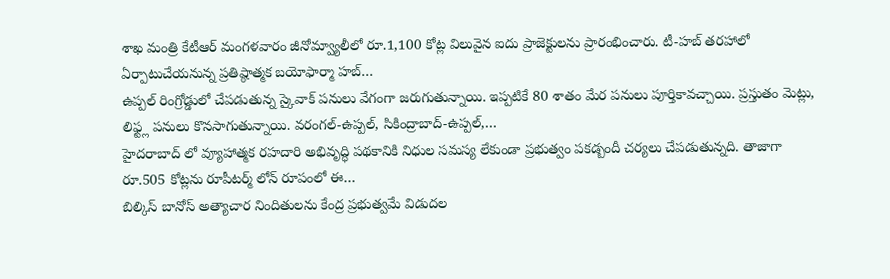శాఖ మంత్రి కేటీఆర్ మంగళవారం జీనోమ్వ్యాలీలో రూ.1,100 కోట్ల విలువైన ఐదు ప్రాజెక్టులను ప్రారంభించారు. టీ-హబ్ తరహాలో ఏర్పాటుచేయనున్న ప్రతిష్ఠాత్మక బయోఫార్మా హబ్…
ఉప్పల్ రింగ్రోడ్డులో చేపడుతున్న స్కైవాక్ పనులు వేగంగా జరుగుతున్నాయి. ఇప్పటికే 80 శాతం మేర పనులు పూర్తికావచ్చాయి. ప్రస్తుతం మెట్లు, లిఫ్ట్ల పనులు కొనసాగుతున్నాయి. వరంగల్-ఉప్పల్, సికింద్రాబాద్-ఉప్పల్,…
హైదరాబాద్ లో వ్యూహాత్మక రహదారి అభివృద్ధి పథకానికి నిధుల సమస్య లేకుండా ప్రభుత్వం పకడ్బందీ చర్యలు చేపడుతున్నది. తాజాగా రూ.505 కోట్లను రూపీటర్మ్ లోన్ రూపంలో ఈ…
బిల్కిస్ బానోస్ అత్యాచార నిందితులను కేంద్ర ప్రభుత్వమే విడుదల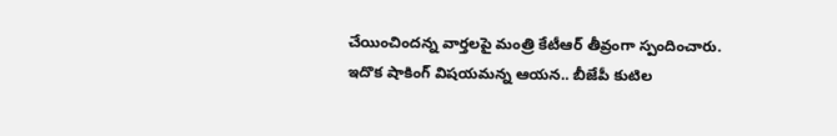చేయించిందన్న వార్తలపై మంత్రి కేటీఆర్ తీవ్రంగా స్పందించారు. ఇదొక షాకింగ్ విషయమన్న ఆయన.. బీజేపీ కుటిల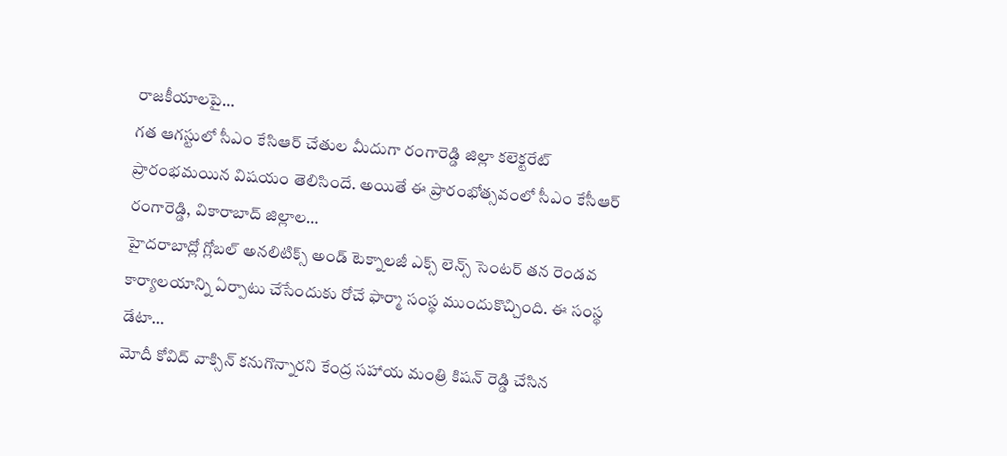రాజకీయాలపై…
గత ఆగస్టులో సీఎం కేసిఆర్ చేతుల మీదుగా రంగారెడ్డి జిల్లా కలెక్టరేట్ ప్రారంభమయిన విషయం తెలిసిందే. అయితే ఈ ప్రారంభోత్సవంలో సీఎం కేసీఆర్ రంగారెడ్డి, వికారాబాద్ జిల్లాల…
హైదరాబాద్లో గ్లోబల్ అనలిటిక్స్ అండ్ టెక్నాలజీ ఎక్స్ లెన్స్ సెంటర్ తన రెండవ కార్యాలయాన్ని ఏర్పాటు చేసేందుకు రోచే ఫార్మా సంస్థ ముందుకొచ్చింది. ఈ సంస్థ డేటా…
మోదీ కోవిద్ వాక్సిన్ కనుగొన్నారని కేంద్ర సహాయ మంత్రి కిషన్ రెడ్డి చేసిన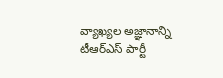వ్యాఖ్యల అజ్ఞానాన్ని టీఆర్ఎస్ పార్టీ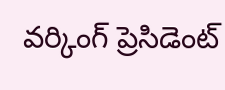వర్కింగ్ ప్రెసిడెంట్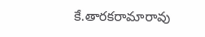కే.తారకరామారావు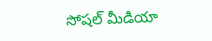సోషల్ మీడియా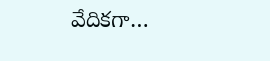వేదికగా…